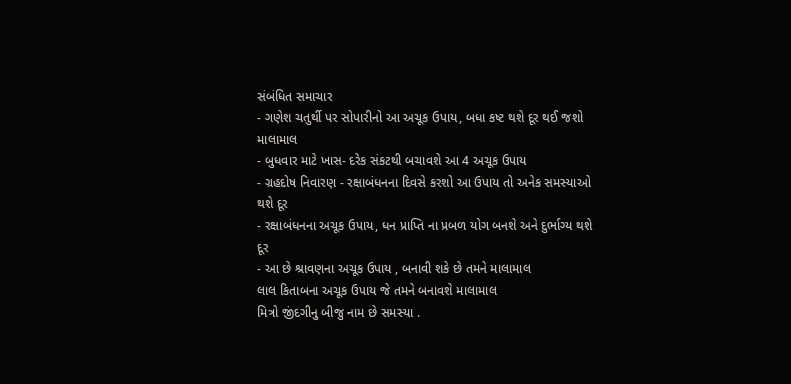સંબંધિત સમાચાર
- ગણેશ ચતુર્થી પર સોપારીનો આ અચૂક ઉપાય, બધા કષ્ટ થશે દૂર થઈ જશો માલામાલ
- બુધવાર માટે ખાસ- દરેક સંકટથી બચાવશે આ 4 અચૂક ઉપાય
- ગ્રહદોષ નિવારણ - રક્ષાબંધનના દિવસે કરશો આ ઉપાય તો અનેક સમસ્યાઓ થશે દૂર
- રક્ષાબંધનના અચૂક ઉપાય, ધન પ્રાપ્તિ ના પ્રબળ યોગ બનશે અને દુર્ભાગ્ય થશે દૂર
- આ છે શ્રાવણના અચૂક ઉપાય , બનાવી શકે છે તમને માલામાલ
લાલ કિતાબના અચૂક ઉપાય જે તમને બનાવશે માલામાલ
મિત્રો જીંદગીનુ બીજુ નામ છે સમસ્યા .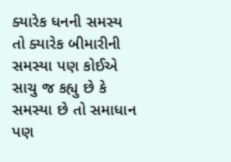ક્યારેક ધનની સમસ્ય તો ક્યારેક બીમારીની સમસ્યા પણ કોઈએ સાચુ જ કહ્યુ છે કે સમસ્યા છે તો સમાધાન પણ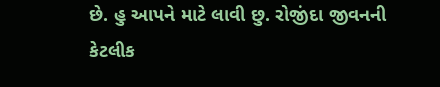છે. હુ આપને માટે લાવી છુ. રોજીંદા જીવનની કેટલીક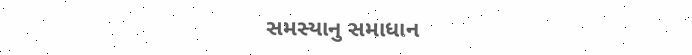સમસ્યાનુ સમાધાન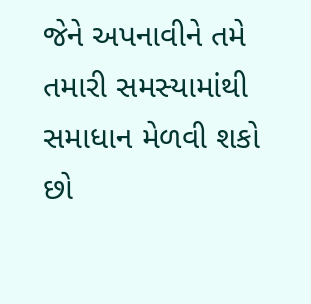જેને અપનાવીને તમે તમારી સમસ્યામાંથી સમાધાન મેળવી શકો છો